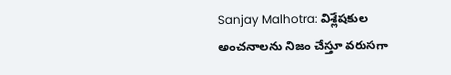Sanjay Malhotra: విశ్లేషకుల అంచనాలను నిజం చేస్తూ వరుసగా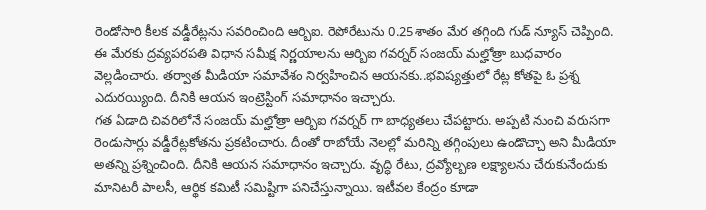రెండోసారి కీలక వడ్డీరేట్లను సవరించింది ఆర్బిఐ. రెపోరేటును 0.25శాతం మేర తగ్గింది గుడ్ న్యూస్ చెప్పింది. ఈ మేరకు ద్రవ్యపరపతి విధాన సమీక్ష నిర్ణయాలను ఆర్బిఐ గవర్నర్ సంజయ్ మల్హోత్రా బుధవారం వెల్లడించారు. తర్వాత మీడియా సమావేశం నిర్వహించిన ఆయనకు..భవిష్యత్తులో రేట్ల కోతపై ఓ ప్రశ్న ఎదురయ్యింది. దీనికి ఆయన ఇంట్రెస్టింగ్ సమాధానం ఇచ్చారు.
గత ఏడాది చివరిలోనే సంజయ్ మల్హోత్రా ఆర్బిఐ గవర్నర్ గా బాధ్యతలు చేపట్టారు. అప్పటి నుంచి వరుసగా రెండుసార్లు వడ్డీరేట్లకోతను ప్రకటించారు. దీంతో రాబోయే నెలల్లో మరిన్ని తగ్గింపులు ఉండొచ్చా అని మీడియా అతన్ని ప్రశ్నించింది. దీనికి ఆయన సమాధానం ఇచ్చారు. వృద్ధి రేటు, ద్రవ్యోల్బణ లక్ష్యాలను చేరుకునేందుకు మానిటరీ పాలసీ, ఆర్థిక కమిటీ సమిష్టిగా పనిచేస్తున్నాయి. ఇటీవల కేంద్రం కూడా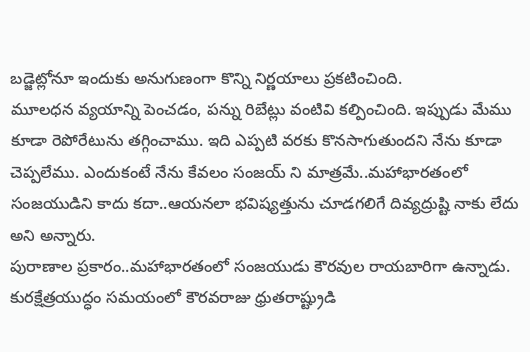బడ్జెట్లోనూ ఇందుకు అనుగుణంగా కొన్ని నిర్ణయాలు ప్రకటించింది.
మూలధన వ్యయాన్ని పెంచడం, పన్ను రిబేట్లు వంటివి కల్పించింది. ఇప్పుడు మేము కూడా రెపోరేటును తగ్గించాము. ఇది ఎప్పటి వరకు కొనసాగుతుందని నేను కూడా చెప్పలేము. ఎందుకంటే నేను కేవలం సంజయ్ ని మాత్రమే..మహాభారతంలో సంజయుడిని కాదు కదా..ఆయనలా భవిష్యత్తును చూడగలిగే దివ్యద్రుష్టి నాకు లేదు అని అన్నారు.
పురాణాల ప్రకారం..మహాభారతంలో సంజయుడు కౌరవుల రాయబారిగా ఉన్నాడు. కురక్షేత్రయుద్ధం సమయంలో కౌరవరాజు ధ్రుతరాష్ట్రుడి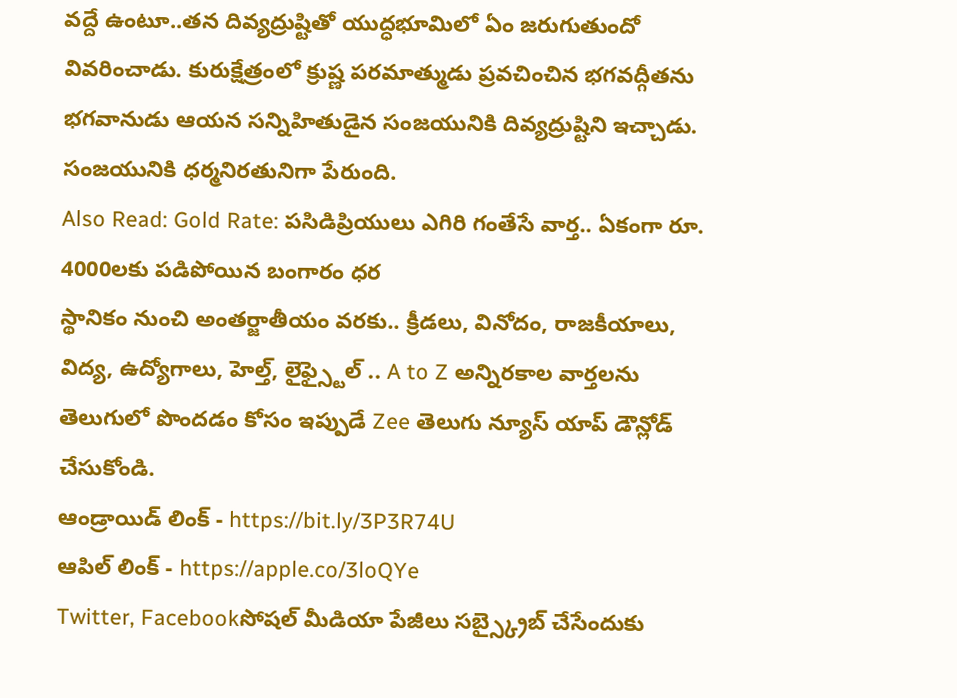వద్దే ఉంటూ..తన దివ్యద్రుష్టితో యుద్ధభూమిలో ఏం జరుగుతుందో వివరించాడు. కురుక్షేత్రంలో క్రుష్ణ పరమాత్ముడు ప్రవచించిన భగవద్గీతను భగవానుడు ఆయన సన్నిహితుడైన సంజయునికి దివ్యద్రుష్టిని ఇచ్చాడు. సంజయునికి ధర్మనిరతునిగా పేరుంది.
Also Read: Gold Rate: పసిడిప్రియులు ఎగిరి గంతేసే వార్త.. ఏకంగా రూ. 4000లకు పడిపోయిన బంగారం ధర
స్థానికం నుంచి అంతర్జాతీయం వరకు.. క్రీడలు, వినోదం, రాజకీయాలు, విద్య, ఉద్యోగాలు, హెల్త్, లైఫ్స్టైల్ .. A to Z అన్నిరకాల వార్తలను తెలుగులో పొందడం కోసం ఇప్పుడే Zee తెలుగు న్యూస్ యాప్ డౌన్లోడ్ చేసుకోండి.
ఆండ్రాయిడ్ లింక్ - https://bit.ly/3P3R74U
ఆపిల్ లింక్ - https://apple.co/3loQYe
Twitter, Facebookసోషల్ మీడియా పేజీలు సబ్స్క్రైబ్ చేసేందుకు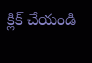క్లిక్ చేయండి